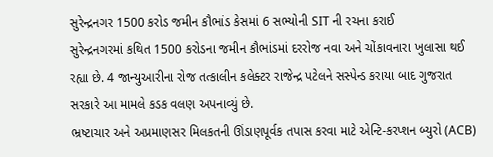સુરેન્દ્રનગર 1500 કરોડ જમીન કૌભાંડ કેસમાં 6 સભ્યોની SIT ની રચના કરાઈ
સુરેન્દ્રનગરમાં કથિત 1500 કરોડના જમીન કૌભાંડમાં દરરોજ નવા અને ચોંકાવનારા ખુલાસા થઈ રહ્યા છે. 4 જાન્યુઆરીના રોજ તત્કાલીન કલેક્ટર રાજેન્દ્ર પટેલને સસ્પેન્ડ કરાયા બાદ ગુજરાત સરકારે આ મામલે કડક વલણ અપનાવ્યું છે.
ભ્રષ્ટાચાર અને અપ્રમાણસર મિલકતની ઊંડાણપૂર્વક તપાસ કરવા માટે એન્ટિ-કરપ્શન બ્યુરો (ACB)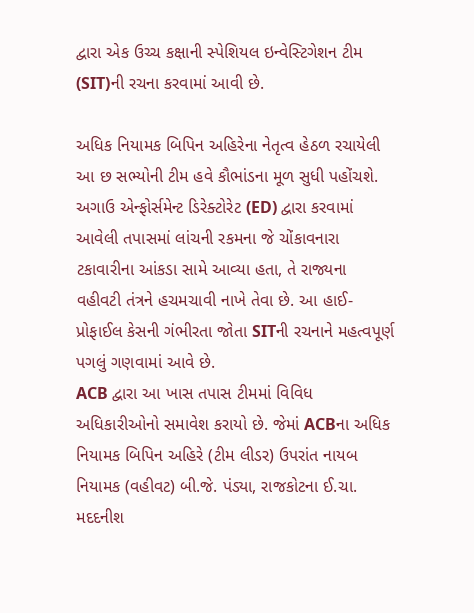દ્વારા એક ઉચ્ચ કક્ષાની સ્પેશિયલ ઇન્વેસ્ટિગેશન ટીમ (SIT)ની રચના કરવામાં આવી છે.

અધિક નિયામક બિપિન અહિરેના નેતૃત્વ હેઠળ રચાયેલી આ છ સભ્યોની ટીમ હવે કૌભાંડના મૂળ સુધી પહોંચશે. અગાઉ એન્ફોર્સમેન્ટ ડિરેક્ટોરેટ (ED) દ્વારા કરવામાં આવેલી તપાસમાં લાંચની રકમના જે ચોંકાવનારા ટકાવારીના આંકડા સામે આવ્યા હતા, તે રાજ્યના વહીવટી તંત્રને હચમચાવી નાખે તેવા છે. આ હાઈ-પ્રોફાઈલ કેસની ગંભીરતા જોતા SITની રચનાને મહત્વપૂર્ણ પગલું ગણવામાં આવે છે.
ACB દ્વારા આ ખાસ તપાસ ટીમમાં વિવિધ અધિકારીઓનો સમાવેશ કરાયો છે. જેમાં ACBના અધિક નિયામક બિપિન અહિરે (ટીમ લીડર) ઉપરાંત નાયબ નિયામક (વહીવટ) બી.જે. પંડ્યા, રાજકોટના ઈ.ચા. મદદનીશ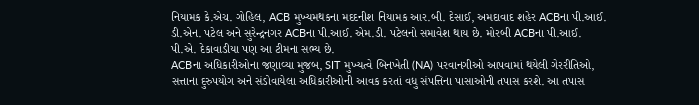નિયામક કે.એચ. ગોહિલ, ACB મુખ્યમથકના મદદનીશ નિયામક આર.બી. દેસાઈ, અમદાવાદ શહેર ACBના પી.આઈ. ડી.એન. પટેલ અને સુરેન્દ્રનગર ACBના પી.આઈ. એમ.ડી. પટેલનો સમાવેશ થાય છે. મોરબી ACBના પી.આઈ. પી.એ. દેકાવાડીયા પણ આ ટીમના સભ્ય છે.
ACBના અધિકારીઓના જણાવ્યા મુજબ, SIT મુખ્યત્વે બિનખેતી (NA) પરવાનગીઓ આપવામાં થયેલી ગેરરીતિઓ, સત્તાના દુરુપયોગ અને સંડોવાયેલા અધિકારીઓની આવક કરતાં વધુ સંપત્તિના પાસાઓની તપાસ કરશે. આ તપાસ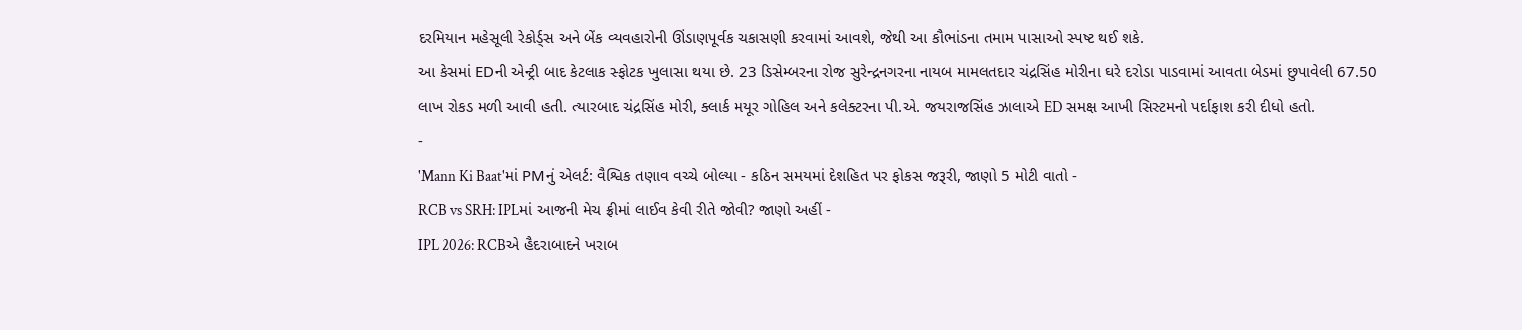દરમિયાન મહેસૂલી રેકોર્ડ્સ અને બેંક વ્યવહારોની ઊંડાણપૂર્વક ચકાસણી કરવામાં આવશે, જેથી આ કૌભાંડના તમામ પાસાઓ સ્પષ્ટ થઈ શકે.
આ કેસમાં EDની એન્ટ્રી બાદ કેટલાક સ્ફોટક ખુલાસા થયા છે. 23 ડિસેમ્બરના રોજ સુરેન્દ્રનગરના નાયબ મામલતદાર ચંદ્રસિંહ મોરીના ઘરે દરોડા પાડવામાં આવતા બેડમાં છુપાવેલી 67.50 લાખ રોકડ મળી આવી હતી. ત્યારબાદ ચંદ્રસિંહ મોરી, ક્લાર્ક મયૂર ગોહિલ અને કલેક્ટરના પી.એ. જયરાજસિંહ ઝાલાએ ED સમક્ષ આખી સિસ્ટમનો પર્દાફાશ કરી દીધો હતો.
-
'Mann Ki Baat'માં PMનું એલર્ટ: વૈશ્વિક તણાવ વચ્ચે બોલ્યા - કઠિન સમયમાં દેશહિત પર ફોકસ જરૂરી, જાણો 5 મોટી વાતો -
RCB vs SRH: IPLમાં આજની મેચ ફ્રીમાં લાઈવ કેવી રીતે જોવી? જાણો અહીં -
IPL 2026: RCBએ હૈદરાબાદને ખરાબ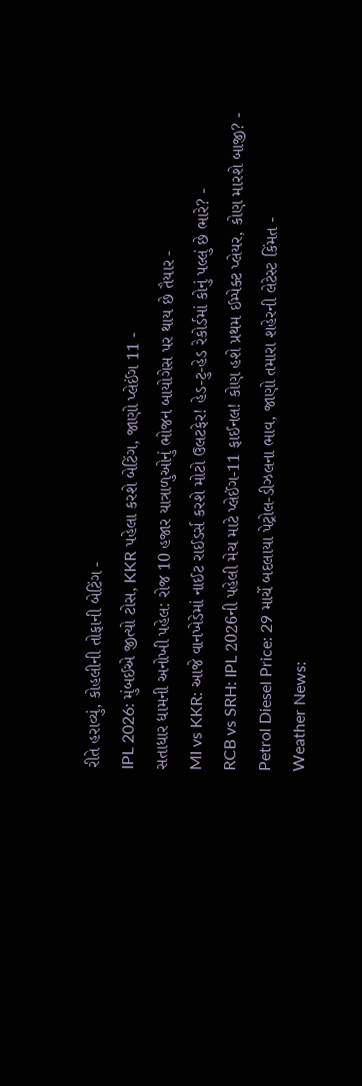રીતે હરાવ્યું, કોહલીની તોફાની બેટિંગ -
IPL 2026: મુંબઈએ જીત્યો ટોસ, KKR પહેલા કરશે બેટિંગ, જાણો પ્લેઈંગ 11 -
સતાધાર ધામની અનોખી પહેલ: રોજ 10 હજાર યાત્રાળુઓનું ભોજન બાયોગેસ પર થાય છે તૈયાર -
MI vs KKR: આજે વાનખેડેમાં નાઈટ રાઈડર્સ કરશે મોટો ઉલટફેર! હેડ-ટુ-હેડ રેકોર્ડમાં કોનું પલ્લું છે ભારે? -
RCB vs SRH: IPL 2026ની પહેલી મેચ માટે પ્લેઈંગ-11 ફાઈનલ! કોણ હશે પ્રથમ ઈમ્પેક્ટ પ્લેયર, કોણ મારશે બાજી? -
Petrol Diesel Price: 29 માર્ચે બદલાયા પેટ્રોલ-ડીઝલના ભાવ, જાણો તમારા શહેરની લેટેસ્ટ કિંમત -
Weather News: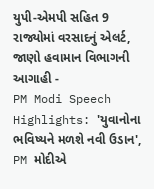યુપી-એમપી સહિત 9 રાજ્યોમાં વરસાદનું એલર્ટ, જાણો હવામાન વિભાગની આગાહી -
PM Modi Speech Highlights: 'યુવાનોના ભવિષ્યને મળશે નવી ઉડાન', PM મોદીએ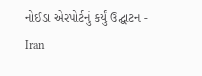નોઈડા એરપોર્ટનું કર્યું ઉદ્ઘાટન -
Iran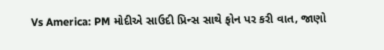Vs America: PM મોદીએ સાઉદી પ્રિન્સ સાથે ફોન પર કરી વાત, જાણો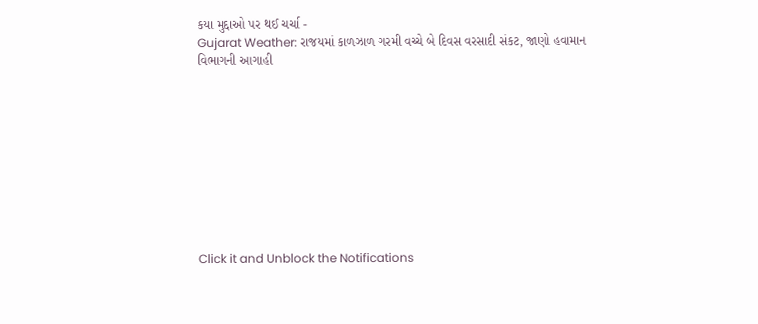કયા મુદ્દાઓ પર થઈ ચર્ચા -
Gujarat Weather: રાજયમાં કાળઝાળ ગરમી વચ્ચે બે દિવસ વરસાદી સંકટ, જાણો હવામાન વિભાગની આગાહી










Click it and Unblock the Notifications